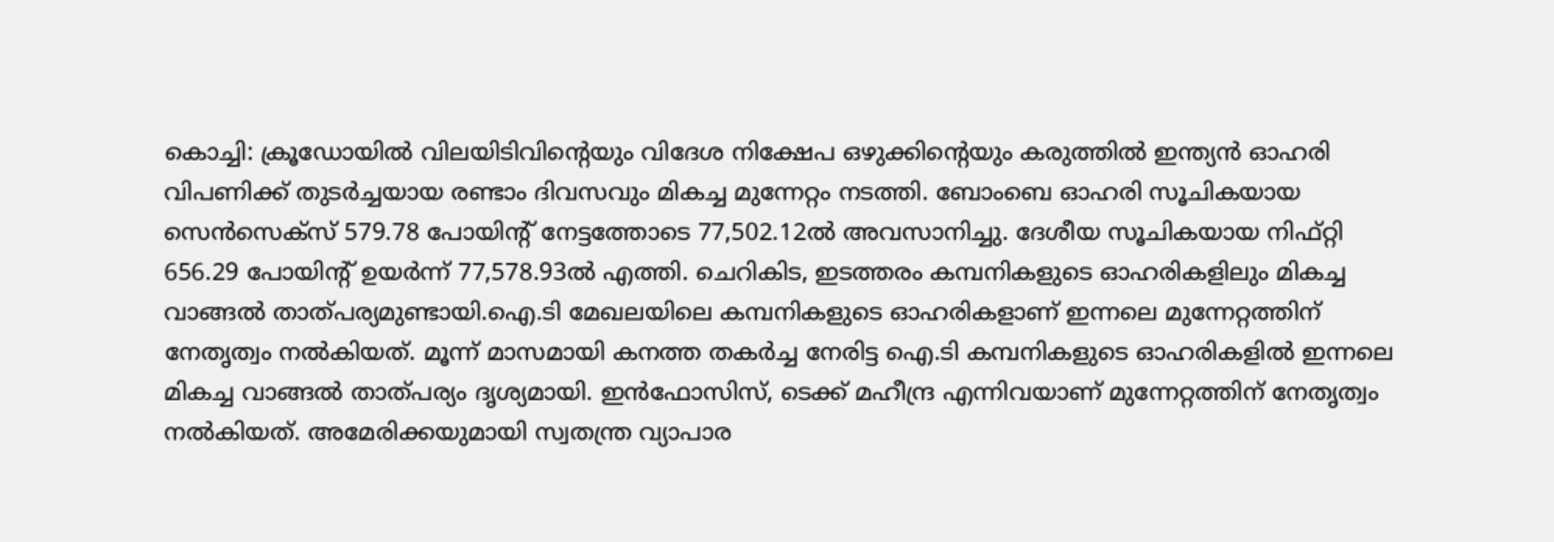കൊച്ചി: ക്രൂഡോയിൽ വിലയിടിവിന്റെയും വിദേശ നിക്ഷേപ ഒഴുക്കിന്റെയും കരുത്തിൽ ഇന്ത്യൻ ഓഹരി വിപണിക്ക് തുടർച്ചയായ രണ്ടാം ദിവസവും മികച്ച മുന്നേറ്റം നടത്തി. ബോംബെ ഓഹരി സൂചികയായ സെൻസെക്സ് 579.78 പോയിന്റ് നേട്ടത്തോടെ 77,502.12ൽ അവസാനിച്ചു. ദേശീയ സൂചികയായ നിഫ്റ്റി 656.29 പോയിന്റ് ഉയർന്ന് 77,578.93ൽ എത്തി. ചെറികിട, ഇടത്തരം കമ്പനികളുടെ ഓഹരികളിലും മികച്ച വാങ്ങൽ താത്പര്യമുണ്ടായി.ഐ.ടി മേഖലയിലെ കമ്പനികളുടെ ഓഹരികളാണ് ഇന്നലെ മുന്നേറ്റത്തിന് നേതൃത്വം നൽകിയത്. മൂന്ന് മാസമായി കനത്ത തകർച്ച നേരിട്ട ഐ.ടി കമ്പനികളുടെ ഓഹരികളിൽ ഇന്നലെ മികച്ച വാങ്ങൽ താത്പര്യം ദൃശ്യമായി. ഇൻഫോസിസ്, ടെക്ക് മഹീന്ദ്ര എന്നിവയാണ് മുന്നേറ്റത്തിന് നേതൃത്വം നൽകിയത്. അമേരിക്കയുമായി സ്വതന്ത്ര വ്യാപാര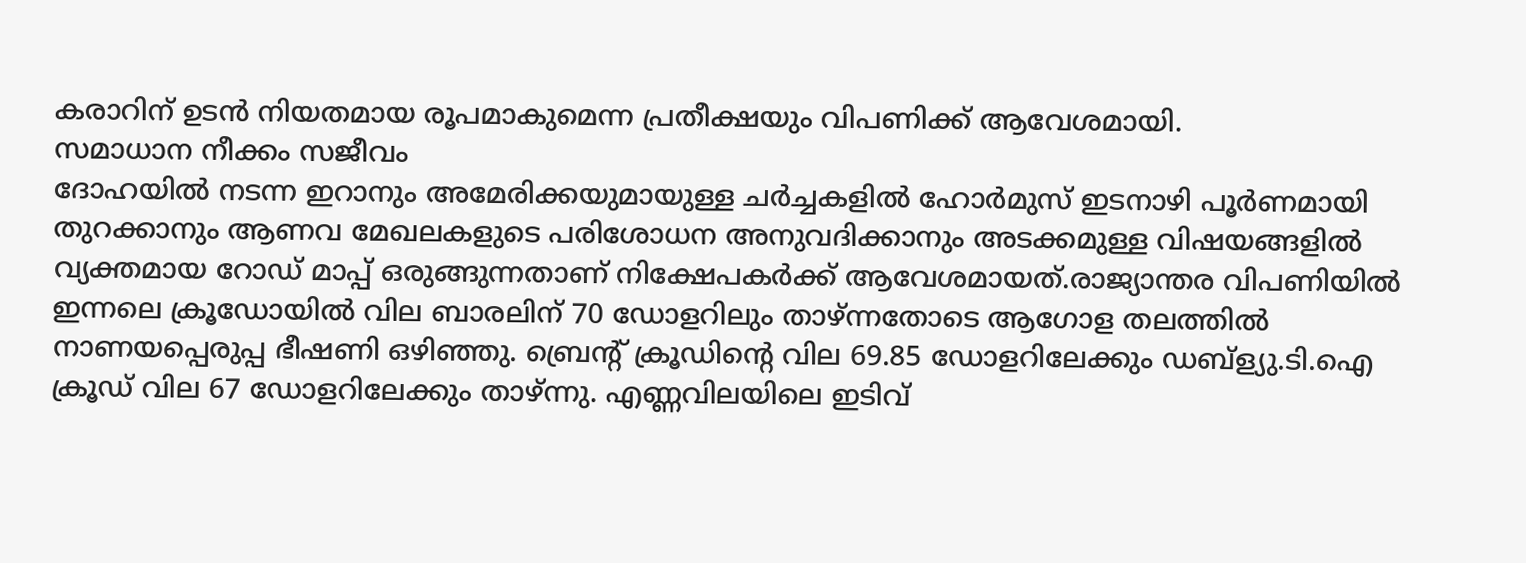കരാറിന് ഉടൻ നിയതമായ രൂപമാകുമെന്ന പ്രതീക്ഷയും വിപണിക്ക് ആവേശമായി.
സമാധാന നീക്കം സജീവം
ദോഹയിൽ നടന്ന ഇറാനും അമേരിക്കയുമായുള്ള ചർച്ചകളിൽ ഹോർമുസ് ഇടനാഴി പൂർണമായി തുറക്കാനും ആണവ മേഖലകളുടെ പരിശോധന അനുവദിക്കാനും അടക്കമുള്ള വിഷയങ്ങളിൽ വ്യക്തമായ റോഡ് മാപ്പ് ഒരുങ്ങുന്നതാണ് നിക്ഷേപകർക്ക് ആവേശമായത്.രാജ്യാന്തര വിപണിയിൽ ഇന്നലെ ക്രൂഡോയിൽ വില ബാരലിന് 70 ഡോളറിലും താഴ്ന്നതോടെ ആഗോള തലത്തിൽ നാണയപ്പെരുപ്പ ഭീഷണി ഒഴിഞ്ഞു. ബ്രെന്റ് ക്രൂഡിന്റെ വില 69.85 ഡോളറിലേക്കും ഡബ്ള്യു.ടി.ഐ ക്രൂഡ് വില 67 ഡോളറിലേക്കും താഴ്ന്നു. എണ്ണവിലയിലെ ഇടിവ്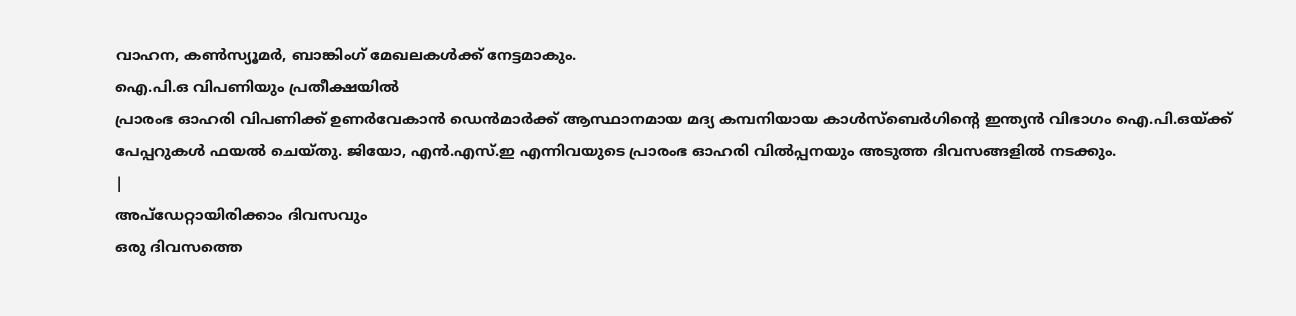വാഹന, കൺസ്യൂമർ, ബാങ്കിംഗ് മേഖലകൾക്ക് നേട്ടമാകും.
ഐ.പി.ഒ വിപണിയും പ്രതീക്ഷയിൽ
പ്രാരംഭ ഓഹരി വിപണിക്ക് ഉണർവേകാൻ ഡെൻമാർക്ക് ആസ്ഥാനമായ മദ്യ കമ്പനിയായ കാൾസ്ബെർഗിന്റെ ഇന്ത്യൻ വിഭാഗം ഐ.പി.ഒയ്ക്ക് പേപ്പറുകൾ ഫയൽ ചെയ്തു. ജിയോ, എൻ.എസ്.ഇ എന്നിവയുടെ പ്രാരംഭ ഓഹരി വിൽപ്പനയും അടുത്ത ദിവസങ്ങളിൽ നടക്കും.
|
അപ്ഡേറ്റായിരിക്കാം ദിവസവും
ഒരു ദിവസത്തെ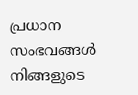പ്രധാന സംഭവങ്ങൾ നിങ്ങളുടെ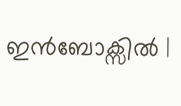ഇൻബോക്സിൽ |